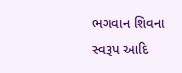ભગવાન શિવના સ્વરૂપ આદિ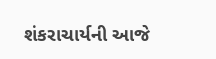શંકરાચાર્યની આજે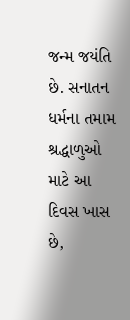જન્મ જયંતિ છે. સનાતન ધર્મના તમામ શ્રદ્ધાળુઓ માટે આ દિવસ ખાસ છે,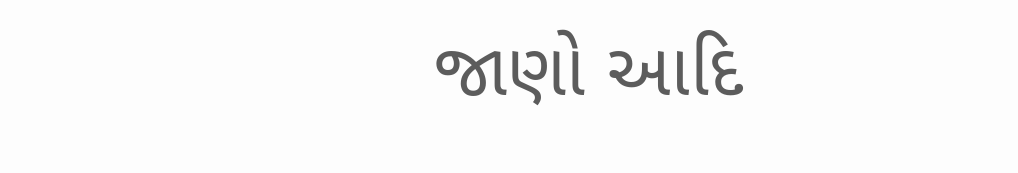જાણો આદિ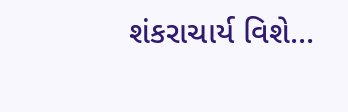શંકરાચાર્ય વિશે...